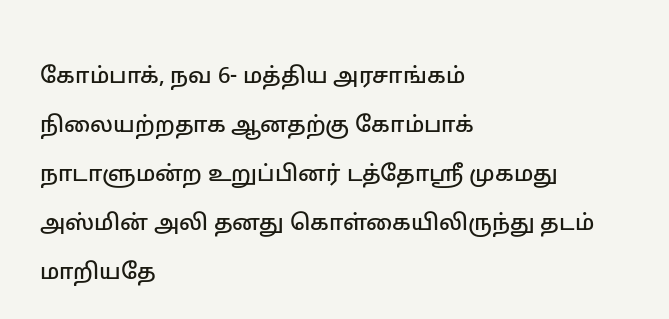கோம்பாக், நவ 6- மத்திய அரசாங்கம் நிலையற்றதாக ஆனதற்கு கோம்பாக் நாடாளுமன்ற உறுப்பினர் டத்தோஸ்ரீ முகமது அஸ்மின் அலி தனது கொள்கையிலிருந்து தடம் மாறியதே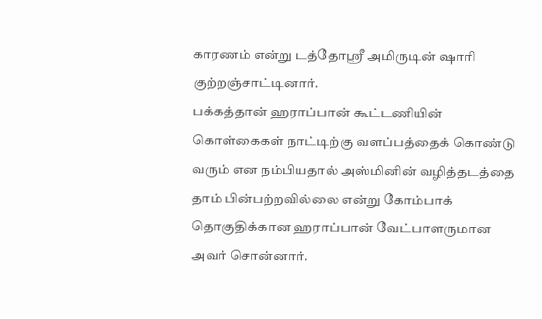காரணம் என்று டத்தோஸ்ரீ அமிருடின் ஷாரி குற்றஞ்சாட்டினார்.
பக்கத்தான் ஹராப்பான் கூட்டணியின் கொள்கைகள் நாட்டிற்கு வளப்பத்தைக் கொண்டு வரும் என நம்பியதால் அஸ்மினின் வழித்தடத்தை தாம் பின்பற்றவில்லை என்று கோம்பாக் தொகுதிக்கான ஹராப்பான் வேட்பாளருமான அவர் சொன்னார்.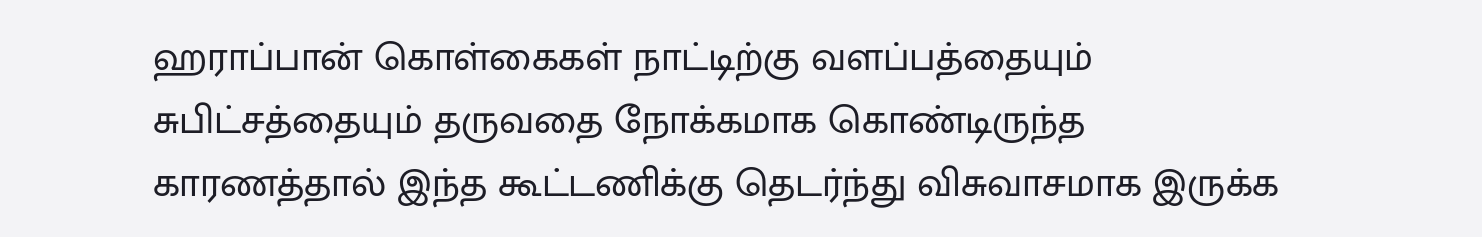ஹராப்பான் கொள்கைகள் நாட்டிற்கு வளப்பத்தையும் சுபிட்சத்தையும் தருவதை நோக்கமாக கொண்டிருந்த காரணத்தால் இந்த கூட்டணிக்கு தெடர்ந்து விசுவாசமாக இருக்க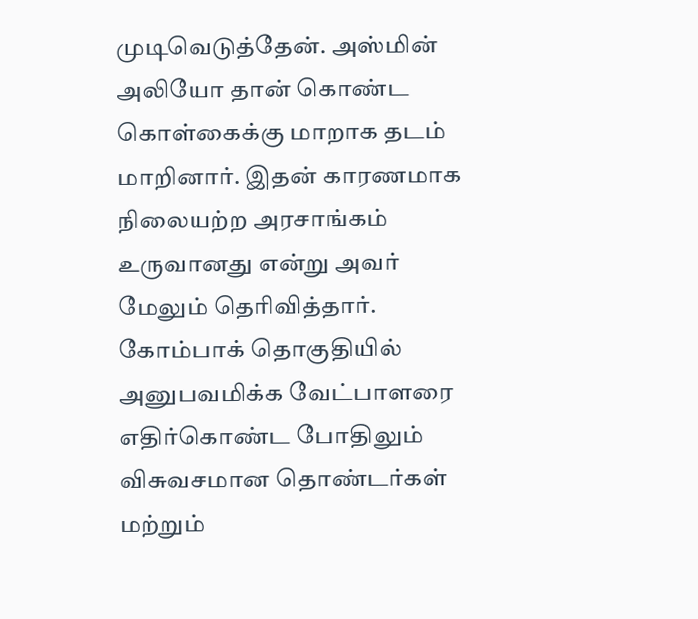முடிவெடுத்தேன். அஸ்மின் அலியோ தான் கொண்ட கொள்கைக்கு மாறாக தடம் மாறினார். இதன் காரணமாக நிலையற்ற அரசாங்கம் உருவானது என்று அவர் மேலும் தெரிவித்தார்.
கோம்பாக் தொகுதியில் அனுபவமிக்க வேட்பாளரை எதிர்கொண்ட போதிலும் விசுவசமான தொண்டர்கள் மற்றும்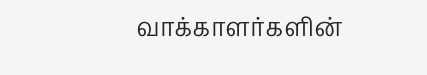வாக்காளர்களின்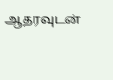ஆதரவுடன்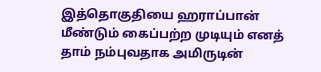இத்தொகுதியை ஹராப்பான் மீண்டும் கைப்பற்ற முடியும் எனத் தாம் நம்புவதாக அமிருடின்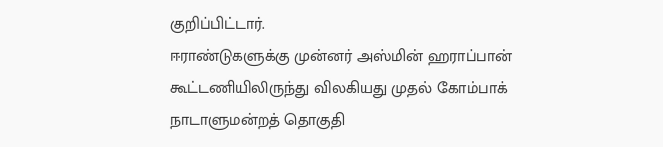குறிப்பிட்டார்.
ஈராண்டுகளுக்கு முன்னர் அஸ்மின் ஹராப்பான் கூட்டணியிலிருந்து விலகியது முதல் கோம்பாக் நாடாளுமன்றத் தொகுதி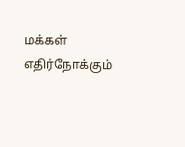மக்கள் எதிர்நோக்கும்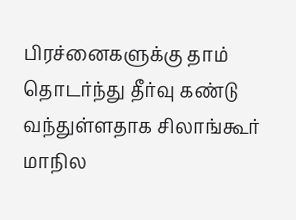பிரச்னைகளுக்கு தாம் தொடர்ந்து தீர்வு கண்டு வந்துள்ளதாக சிலாங்கூர் மாநில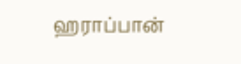ஹராப்பான்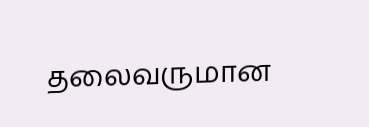தலைவருமான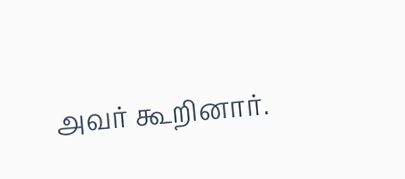அவர் கூறினார்.